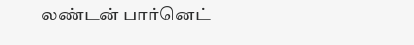லண்டன் பார்னெட்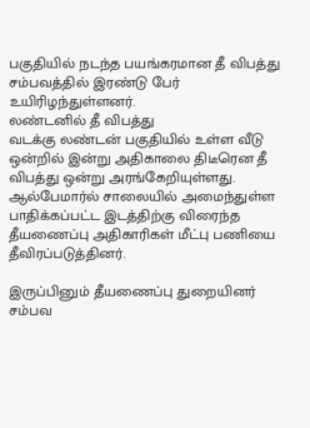பகுதியில் நடந்த பயங்கரமான தீ விபத்து சம்பவத்தில் இரண்டு பேர் உயிரிழந்துள்ளனர்.
லண்டனில் தீ விபத்து
வடக்கு லண்டன் பகுதியில் உள்ள வீடு ஒன்றில் இன்று அதிகாலை திடீரென தீ விபத்து ஒன்று அரங்கேறியுள்ளது.
ஆல்பேமார்ல் சாலையில் அமைந்துள்ள பாதிக்கப்பட்ட இடத்திற்கு விரைந்த தீயணைப்பு அதிகாரிகள் மீட்பு பணியை தீவிரப்படுத்தினர்.

இருப்பினும் தீயணைப்பு துறையினர் சம்பவ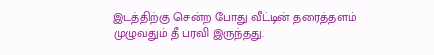இடத்திற்கு சென்ற போது வீட்டின் தரைத்தளம் முழுவதும் தீ பரவி இருந்தது.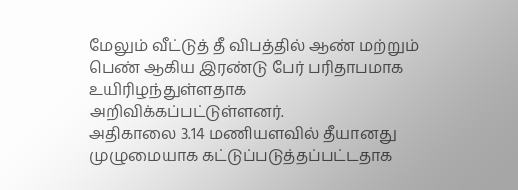மேலும் வீட்டுத் தீ விபத்தில் ஆண் மற்றும் பெண் ஆகிய இரண்டு பேர் பரிதாபமாக உயிரிழந்துள்ளதாக அறிவிக்கப்பட்டுள்ளனர்.
அதிகாலை 3.14 மணியளவில் தீயானது முழுமையாக கட்டுப்படுத்தப்பட்டதாக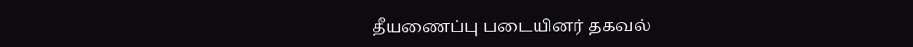தீயணைப்பு படையினர் தகவல்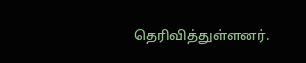தெரிவித்துள்ளனர்.